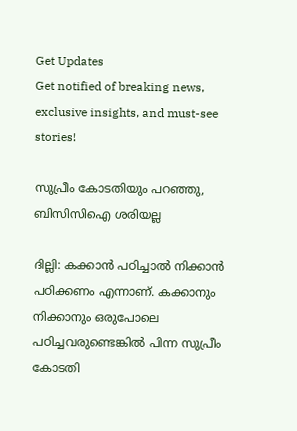Get Updates
Get notified of breaking news, exclusive insights, and must-see stories!

സുപ്രീം കോടതിയും പറഞ്ഞു, ബിസിസിഐ ശരിയല്ല

ദില്ലി: കക്കാന്‍ പഠിച്ചാല്‍ നിക്കാന്‍ പഠിക്കണം എന്നാണ്. കക്കാനും നിക്കാനും ഒരുപോലെ പഠിച്ചവരുണ്ടെങ്കില്‍ പിന്ന സുപ്രീം കോടതി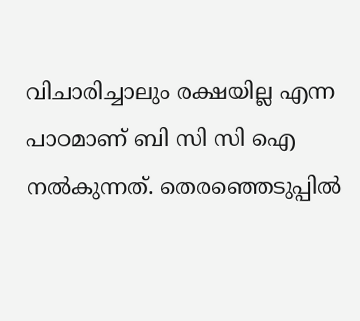വിചാരിച്ചാലും രക്ഷയില്ല എന്ന പാഠമാണ് ബി സി സി ഐ നല്‍കുന്നത്. തെരഞ്ഞെടുപ്പില്‍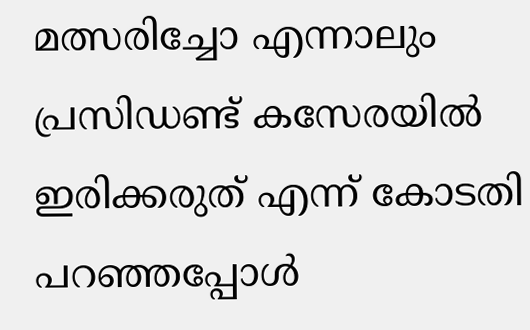മത്സരിച്ചോ എന്നാലും പ്രസിഡണ്ട് കസേരയില്‍ ഇരിക്കരുത് എന്ന് കോടതി പറഞ്ഞപ്പോള്‍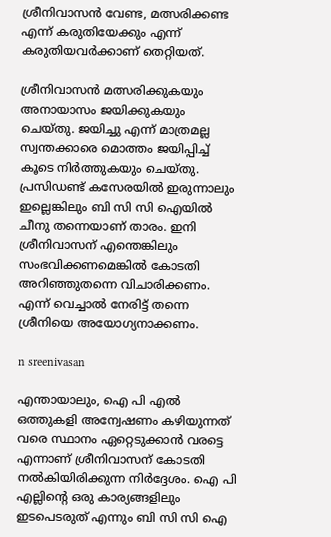ശ്രീനിവാസന്‍ വേണ്ട, മത്സരിക്കണ്ട എന്ന് കരുതിയേക്കും എന്ന് കരുതിയവര്‍ക്കാണ് തെറ്റിയത്.

ശ്രീനിവാസന്‍ മത്സരിക്കുകയും അനായാസം ജയിക്കുകയും ചെയ്തു. ജയിച്ചു എന്ന് മാത്രമല്ല സ്വന്തക്കാരെ മൊത്തം ജയിപ്പിച്ച് കൂടെ നിര്‍ത്തുകയും ചെയ്തു. പ്രസിഡണ്ട് കസേരയില്‍ ഇരുന്നാലും ഇല്ലെങ്കിലും ബി സി സി ഐയില്‍ ചീനു തന്നെയാണ് താരം. ഇനി ശ്രീനിവാസന് എന്തെങ്കിലും സംഭവിക്കണമെങ്കില്‍ കോടതി അറിഞ്ഞുതന്നെ വിചാരിക്കണം. എന്ന് വെച്ചാല്‍ നേരിട്ട് തന്നെ ശ്രീനിയെ അയോഗ്യനാക്കണം.

n sreenivasan

എന്തായാലും, ഐ പി എല്‍ ഒത്തുകളി അന്വേഷണം കഴിയുന്നത് വരെ സ്ഥാനം ഏറ്റെടുക്കാന്‍ വരട്ടെ എന്നാണ് ശ്രീനിവാസന് കോടതി നല്‍കിയിരിക്കുന്ന നിര്‍ദ്ദേശം. ഐ പി എല്ലിന്റെ ഒരു കാര്യങ്ങളിലും ഇടപെടരുത് എന്നും ബി സി സി ഐ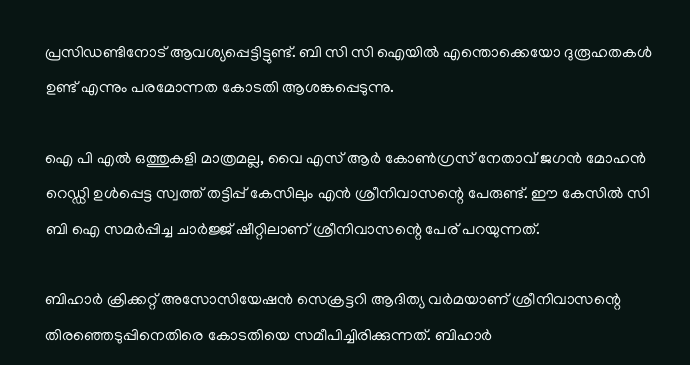പ്രസിഡണ്ടിനോട് ആവശ്യപ്പെട്ടിട്ടുണ്ട്. ബി സി സി ഐയില്‍ എന്തൊക്കെയോ ദുരൂഹതകള്‍ ഉണ്ട് എന്നും പരമോന്നത കോടതി ആശങ്കപ്പെടുന്നു.

ഐ പി എല്‍ ഒത്തുകളി മാത്രമല്ല, വൈ എസ് ആര്‍ കോണ്‍ഗ്രസ് നേതാവ് ജഗന്‍ മോഹന്‍ റെഡ്ഡി ഉള്‍പ്പെട്ട സ്വത്ത് തട്ടിപ്പ് കേസിലും എന്‍ ശ്രീനിവാസന്റെ പേരുണ്ട്. ഈ കേസില്‍ സി ബി ഐ സമര്‍പ്പിച്ച ചാര്‍ജ്ജ് ഷീറ്റിലാണ് ശ്രീനിവാസന്റെ പേര് പറയുന്നത്.

ബിഹാര്‍ ക്രിക്കറ്റ് അസോസിയേഷന്‍ സെക്രട്ടറി ആദിത്യ വര്‍മയാണ് ശ്രീനിവാസന്റെ തിരഞ്ഞെടുപ്പിനെതിരെ കോടതിയെ സമീപിച്ചിരിക്കുന്നത്. ബിഹാര്‍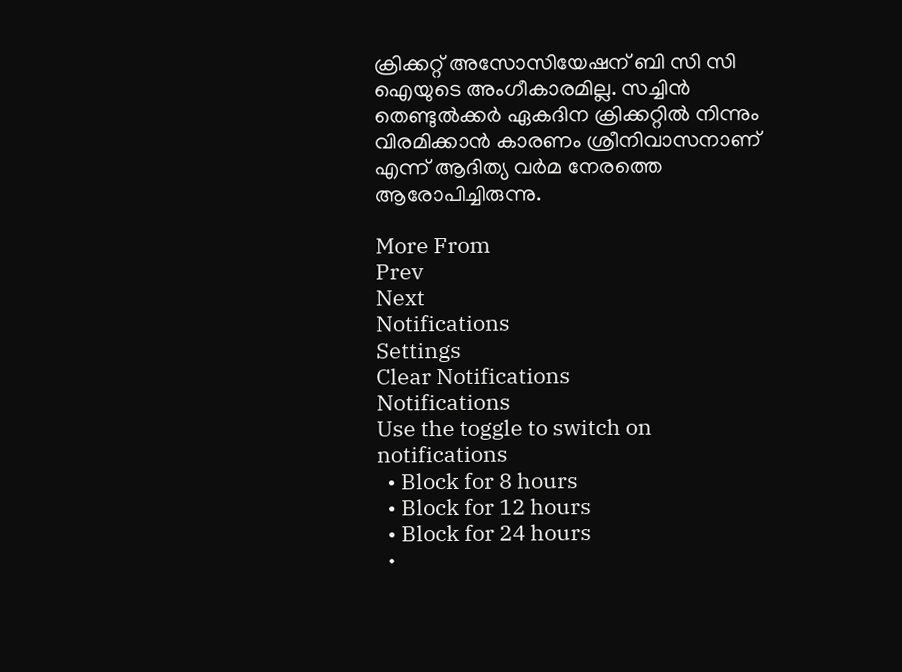ക്രിക്കറ്റ് അസോസിയേഷന് ബി സി സി ഐയുടെ അംഗീകാരമില്ല. സച്ചിന്‍ തെണ്ടുല്‍ക്കര്‍ ഏകദിന ക്രിക്കറ്റില്‍ നിന്നും വിരമിക്കാന്‍ കാരണം ശ്രീനിവാസനാണ് എന്ന് ആദിത്യ വര്‍മ നേരത്തെ ആരോപിച്ചിരുന്നു.

More From
Prev
Next
Notifications
Settings
Clear Notifications
Notifications
Use the toggle to switch on notifications
  • Block for 8 hours
  • Block for 12 hours
  • Block for 24 hours
  •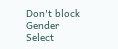Don't block
Gender
Select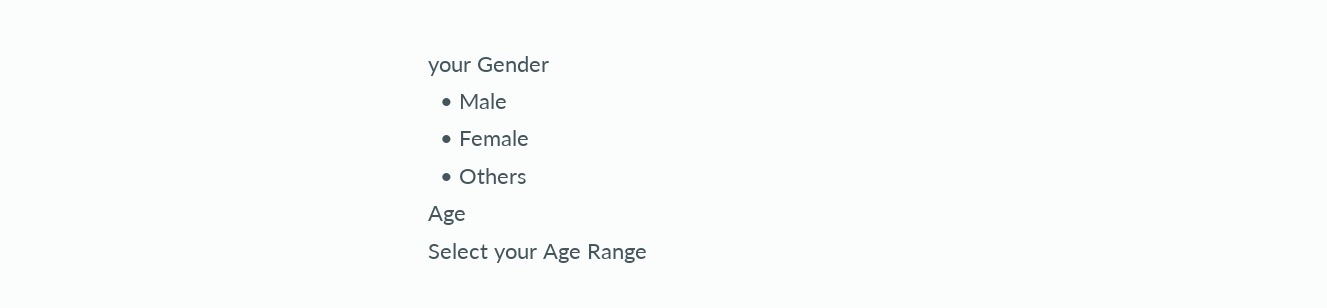your Gender
  • Male
  • Female
  • Others
Age
Select your Age Range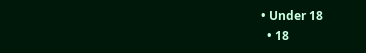• Under 18
  • 18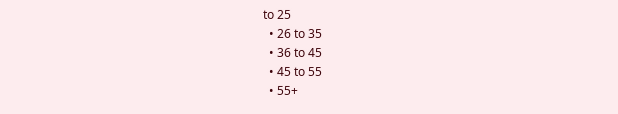to 25
  • 26 to 35
  • 36 to 45
  • 45 to 55
  • 55+